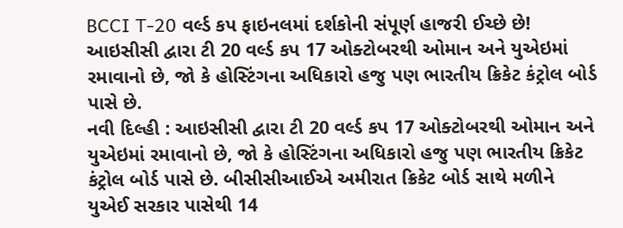BCCI T-20 વર્લ્ડ કપ ફાઇનલમાં દર્શકોની સંપૂર્ણ હાજરી ઈચ્છે છે!
આઇસીસી દ્વારા ટી 20 વર્લ્ડ કપ 17 ઓક્ટોબરથી ઓમાન અને યુએઇમાં રમાવાનો છે, જો કે હોસ્ટિંગના અધિકારો હજુ પણ ભારતીય ક્રિકેટ કંટ્રોલ બોર્ડ પાસે છે.
નવી દિલ્હી : આઇસીસી દ્વારા ટી 20 વર્લ્ડ કપ 17 ઓક્ટોબરથી ઓમાન અને યુએઇમાં રમાવાનો છે, જો કે હોસ્ટિંગના અધિકારો હજુ પણ ભારતીય ક્રિકેટ કંટ્રોલ બોર્ડ પાસે છે. બીસીસીઆઈએ અમીરાત ક્રિકેટ બોર્ડ સાથે મળીને યુએઈ સરકાર પાસેથી 14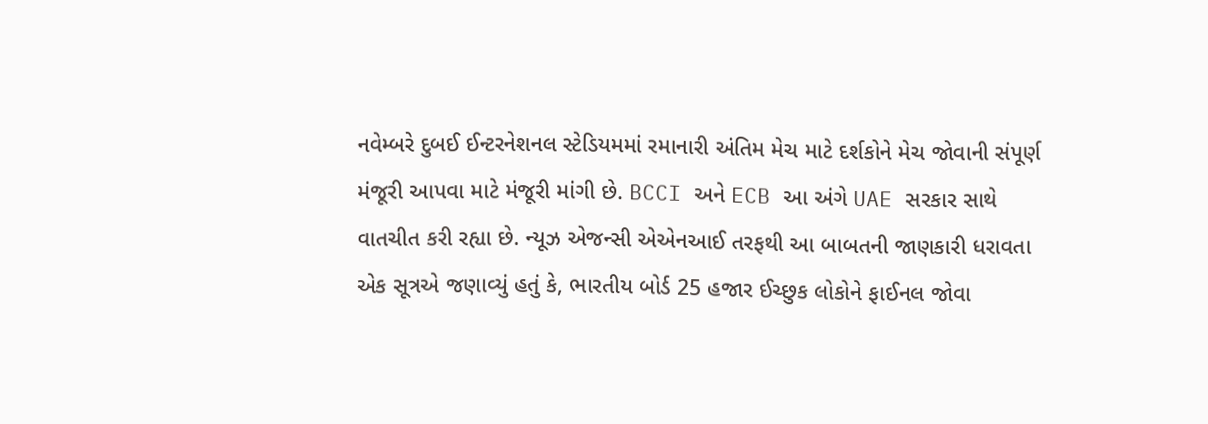નવેમ્બરે દુબઈ ઈન્ટરનેશનલ સ્ટેડિયમમાં રમાનારી અંતિમ મેચ માટે દર્શકોને મેચ જોવાની સંપૂર્ણ મંજૂરી આપવા માટે મંજૂરી માંગી છે. BCCI અને ECB આ અંગે UAE સરકાર સાથે વાતચીત કરી રહ્યા છે. ન્યૂઝ એજન્સી એએનઆઈ તરફથી આ બાબતની જાણકારી ધરાવતા એક સૂત્રએ જણાવ્યું હતું કે, ભારતીય બોર્ડ 25 હજાર ઈચ્છુક લોકોને ફાઈનલ જોવા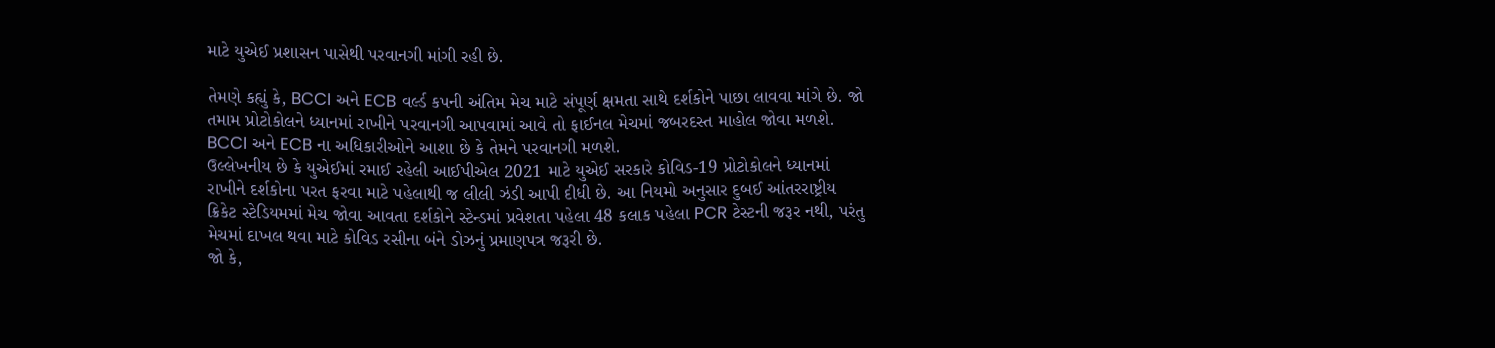માટે યુએઈ પ્રશાસન પાસેથી પરવાનગી માંગી રહી છે.

તેમણે કહ્યું કે, BCCI અને ECB વર્લ્ડ કપની અંતિમ મેચ માટે સંપૂર્ણ ક્ષમતા સાથે દર્શકોને પાછા લાવવા માંગે છે. જો તમામ પ્રોટોકોલને ધ્યાનમાં રાખીને પરવાનગી આપવામાં આવે તો ફાઈનલ મેચમાં જબરદસ્ત માહોલ જોવા મળશે. BCCI અને ECB ના અધિકારીઓને આશા છે કે તેમને પરવાનગી મળશે.
ઉલ્લેખનીય છે કે યુએઈમાં રમાઈ રહેલી આઈપીએલ 2021 માટે યુએઈ સરકારે કોવિડ-19 પ્રોટોકોલને ધ્યાનમાં રાખીને દર્શકોના પરત ફરવા માટે પહેલાથી જ લીલી ઝંડી આપી દીધી છે. આ નિયમો અનુસાર દુબઈ આંતરરાષ્ટ્રીય ક્રિકેટ સ્ટેડિયમમાં મેચ જોવા આવતા દર્શકોને સ્ટેન્ડમાં પ્રવેશતા પહેલા 48 કલાક પહેલા PCR ટેસ્ટની જરૂર નથી, પરંતુ મેચમાં દાખલ થવા માટે કોવિડ રસીના બંને ડોઝનું પ્રમાણપત્ર જરૂરી છે.
જો કે,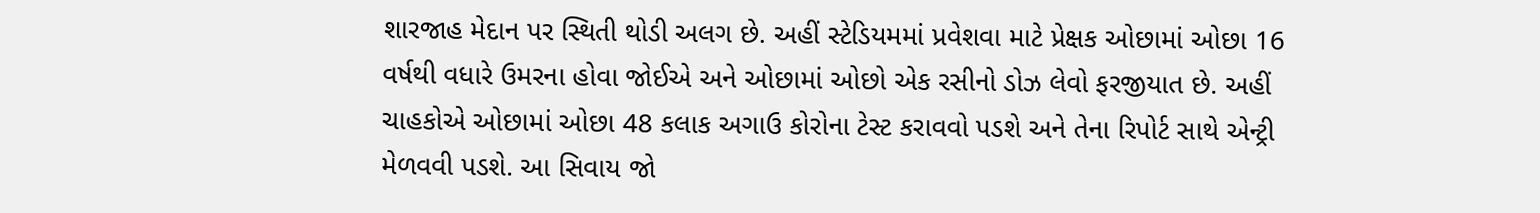શારજાહ મેદાન પર સ્થિતી થોડી અલગ છે. અહીં સ્ટેડિયમમાં પ્રવેશવા માટે પ્રેક્ષક ઓછામાં ઓછા 16 વર્ષથી વધારે ઉમરના હોવા જોઈએ અને ઓછામાં ઓછો એક રસીનો ડોઝ લેવો ફરજીયાત છે. અહીં ચાહકોએ ઓછામાં ઓછા 48 કલાક અગાઉ કોરોના ટેસ્ટ કરાવવો પડશે અને તેના રિપોર્ટ સાથે એન્ટ્રી મેળવવી પડશે. આ સિવાય જો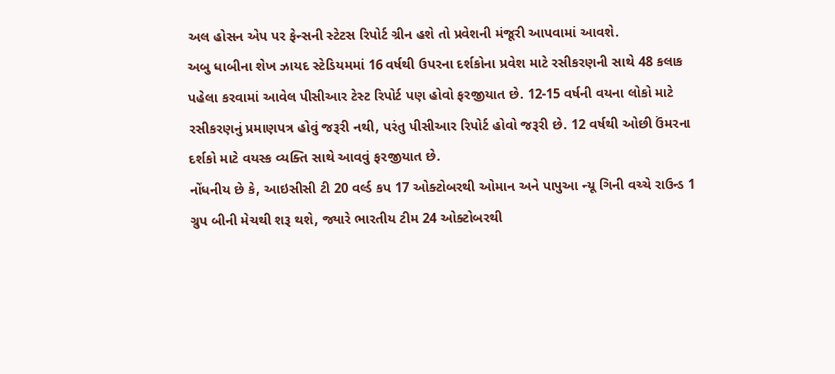અલ હોસન એપ પર ફેન્સની સ્ટેટસ રિપોર્ટ ગ્રીન હશે તો પ્રવેશની મંજૂરી આપવામાં આવશે.
અબુ ધાબીના શેખ ઝાયદ સ્ટેડિયમમાં 16 વર્ષથી ઉપરના દર્શકોના પ્રવેશ માટે રસીકરણની સાથે 48 કલાક પહેલા કરવામાં આવેલ પીસીઆર ટેસ્ટ રિપોર્ટ પણ હોવો ફરજીયાત છે. 12-15 વર્ષની વયના લોકો માટે રસીકરણનું પ્રમાણપત્ર હોવું જરૂરી નથી, પરંતુ પીસીઆર રિપોર્ટ હોવો જરૂરી છે. 12 વર્ષથી ઓછી ઉંમરના દર્શકો માટે વયસ્ક વ્યક્તિ સાથે આવવું ફરજીયાત છે.
નોંધનીય છે કે, આઇસીસી ટી 20 વર્લ્ડ કપ 17 ઓક્ટોબરથી ઓમાન અને પાપુઆ ન્યૂ ગિની વચ્ચે રાઉન્ડ 1 ગ્રુપ બીની મેચથી શરૂ થશે, જ્યારે ભારતીય ટીમ 24 ઓક્ટોબરથી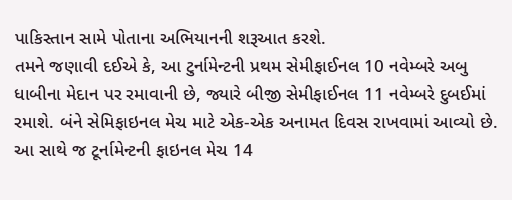પાકિસ્તાન સામે પોતાના અભિયાનની શરૂઆત કરશે.
તમને જણાવી દઈએ કે, આ ટુર્નામેન્ટની પ્રથમ સેમીફાઈનલ 10 નવેમ્બરે અબુ ધાબીના મેદાન પર રમાવાની છે, જ્યારે બીજી સેમીફાઈનલ 11 નવેમ્બરે દુબઈમાં રમાશે. બંને સેમિફાઇનલ મેચ માટે એક-એક અનામત દિવસ રાખવામાં આવ્યો છે. આ સાથે જ ટૂર્નામેન્ટની ફાઇનલ મેચ 14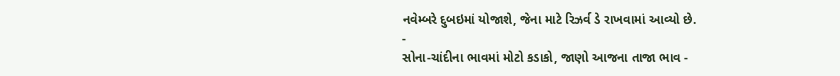નવેમ્બરે દુબઇમાં યોજાશે, જેના માટે રિઝર્વ ડે રાખવામાં આવ્યો છે.
-
સોના-ચાંદીના ભાવમાં મોટો કડાકો, જાણો આજના તાજા ભાવ -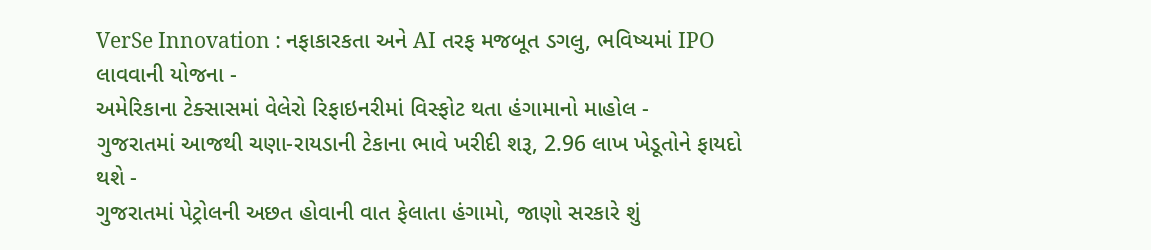VerSe Innovation : નફાકારકતા અને AI તરફ મજબૂત ડગલુ, ભવિષ્યમાં IPO લાવવાની યોજના -
અમેરિકાના ટેક્સાસમાં વેલેરો રિફાઇનરીમાં વિસ્ફોટ થતા હંગામાનો માહોલ -
ગુજરાતમાં આજથી ચણા-રાયડાની ટેકાના ભાવે ખરીદી શરૂ, 2.96 લાખ ખેડૂતોને ફાયદો થશે -
ગુજરાતમાં પેટ્રોલની અછત હોવાની વાત ફેલાતા હંગામો, જાણો સરકારે શું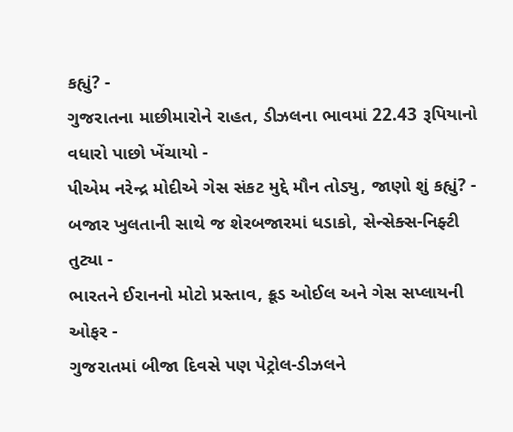કહ્યું? -
ગુજરાતના માછીમારોને રાહત, ડીઝલના ભાવમાં 22.43 રૂપિયાનો વધારો પાછો ખેંચાયો -
પીએમ નરેન્દ્ર મોદીએ ગેસ સંકટ મુદ્દે મૌન તોડ્યુ, જાણો શું કહ્યું? -
બજાર ખુલતાની સાથે જ શેરબજારમાં ધડાકો, સેન્સેક્સ-નિફ્ટી તુટ્યા -
ભારતને ઈરાનનો મોટો પ્રસ્તાવ, ક્રૂડ ઓઈલ અને ગેસ સપ્લાયની ઓફર -
ગુજરાતમાં બીજા દિવસે પણ પેટ્રોલ-ડીઝલને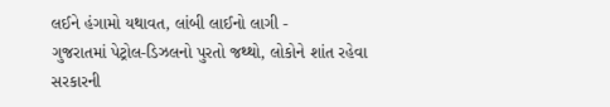લઈને હંગામો યથાવત, લાંબી લાઈનો લાગી -
ગુજરાતમાં પેટ્રોલ-ડિઝલનો પુરતો જથ્થો, લોકોને શાંત રહેવા સરકારની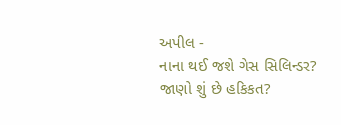અપીલ -
નાના થઈ જશે ગેસ સિલિન્ડર? જાણો શું છે હકિકત?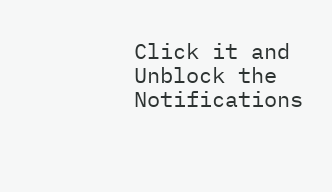Click it and Unblock the Notifications